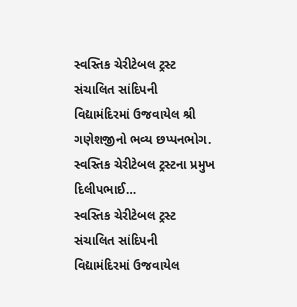સ્વસ્તિક ચેરીટેબલ ટ્રસ્ટ સંચાલિત સાંદિપની વિદ્યામંદિરમાં ઉજવાયેલ શ્રી ગણેશજીનો ભવ્ય છપ્પનભોગ. સ્વસ્તિક ચેરીટેબલ ટ્રસ્ટના પ્રમુખ દિલીપભાઈ…
સ્વસ્તિક ચેરીટેબલ ટ્રસ્ટ સંચાલિત સાંદિપની વિદ્યામંદિરમાં ઉજવાયેલ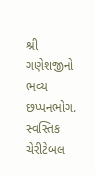શ્રી ગણેશજીનો ભવ્ય છપ્પનભોગ. સ્વસ્તિક ચેરીટેબલ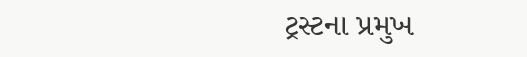ટ્રસ્ટના પ્રમુખ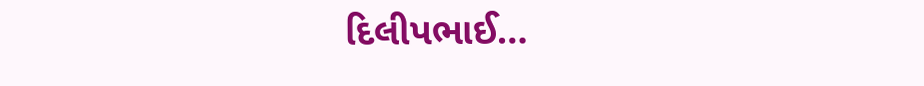દિલીપભાઈ…